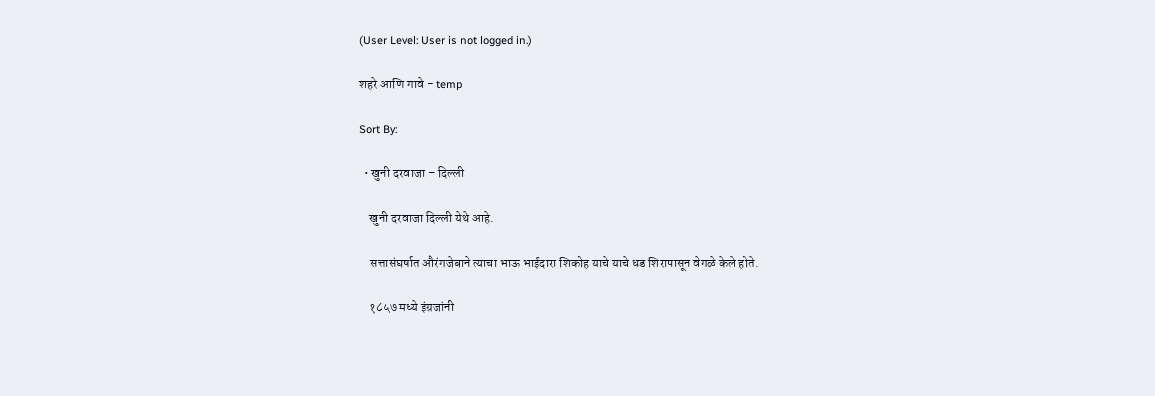(User Level: User is not logged in.)

शहरे आणि गावे - temp

Sort By:

  • खुनी दरवाजा – दिल्ली

    खुनी दरवाजा दिल्ली येथे आहे.

    सत्तासंघर्षात औरंगजेबाने त्याचा भाऊ भाईदारा शिकोह याचे याचे धड शिरापासून वेगळे केले होते.

    १८५७ मध्ये इंग्रजांनी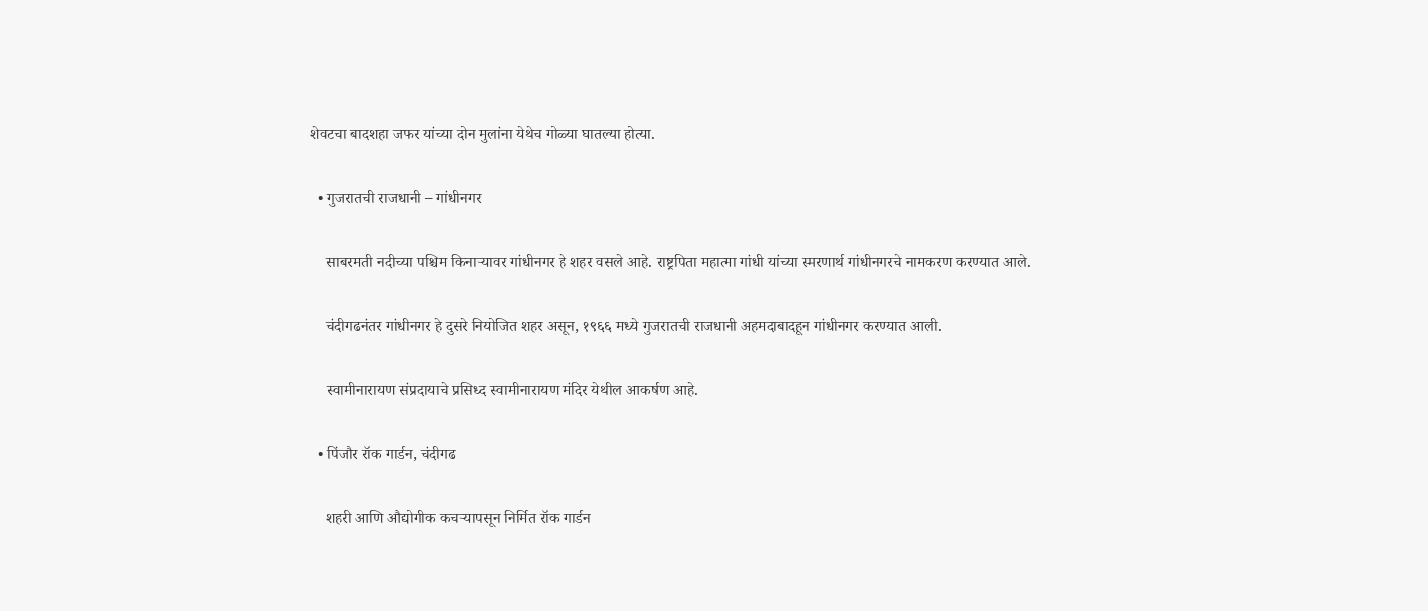शेवटचा बादशहा जफर यांच्या दोन मुलांना येथेच गोळ्या घातल्या होत्या.

  • गुजरातची राजधानी – गांधीनगर

    साबरमती नदीच्या पश्चिम किनार्‍यावर गांधीनगर हे शहर वसले आहे. राष्ट्रपिता महात्मा गांधी यांच्या स्मरणार्थ गांधीनगरचे नामकरण करण्यात आले.

    चंदीगढनंतर गांधीनगर हे दुसरे नियोजित शहर असून, १९६६ मध्ये गुजरातची राजधानी अहमदाबादहून गांधीनगर करण्यात आली.

    स्वामीनारायण संप्रदायाचे प्रसिध्द स्वामीनारायण मंदिर येथील आकर्षण आहे.

  • पिंजौर रॉक गार्डन, चंदीगढ

    शहरी आणि औद्योगीक कचर्‍यापसून निर्मित रॉक गार्डन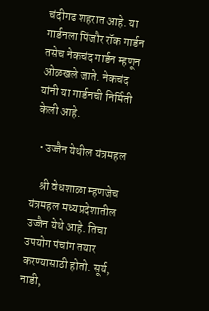चंदीगढ शहरात आहे. या गार्डनला पिंजौर रॉक गार्डन तसेच नेकचंद गार्डन म्हणून ओळखले जाते. नेकचंद यांनी या गार्डनची निर्मिती केली आहे.

  • उज्जैन येथील यंत्रमहल

    श्री वेधशाळा म्हणजेच यंत्रमहल मध्यप्रदेशातील उज्जैन येथे आहे. तिचा उपयोग पंचांग तयार करण्यासाठी होतो. सूर्य, नाडी,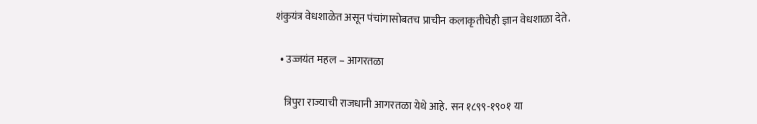शंकुयंत्र वेधशाळेत असून पंचांगासोबतच प्राचीन कलाकृतीचेही ज्ञान वेधशाळा देते.

  • उज्जयंत महल – आगरतळा

    त्रिपुरा राज्याची राजधानी आगरतळा येथे आहे. सन १८९९-१९०१ या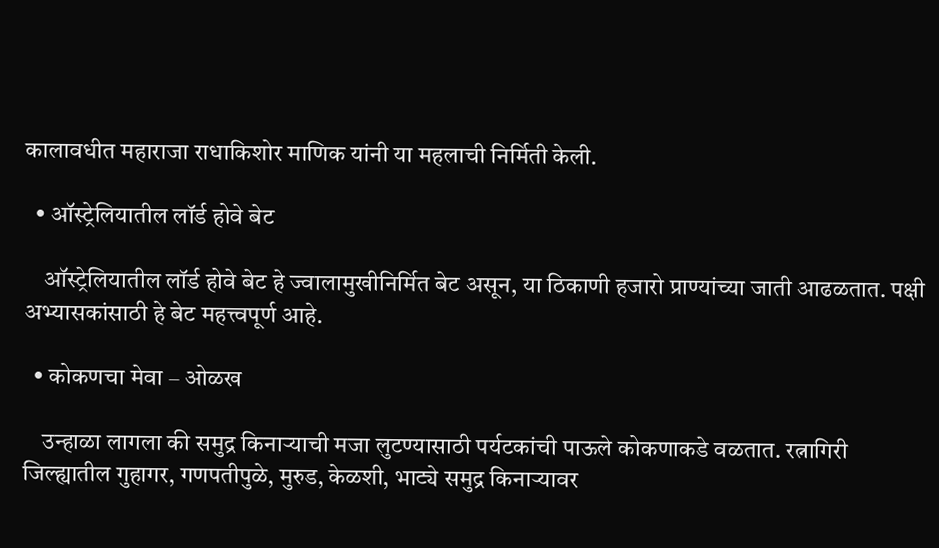कालावधीत महाराजा राधाकिशोर माणिक यांनी या महलाची निर्मिती केली.

  • ऑस्ट्रेलियातील लॉर्ड होवे बेट

    ऑस्ट्रेलियातील लॉर्ड होवे बेट हे ज्वालामुखीनिर्मित बेट असून, या ठिकाणी हजारो प्राण्यांच्या जाती आढळतात. पक्षी अभ्यासकांसाठी हे बेट महत्त्वपूर्ण आहे.

  • कोकणचा मेवा – ओळख

    उन्हाळा लागला की समुद्र किनाऱ्याची मजा लुटण्यासाठी पर्यटकांची पाऊले कोकणाकडे वळतात. रत्नागिरी जिल्ह्यातील गुहागर, गणपतीपुळे, मुरुड, केळशी, भाट्ये समुद्र किनाऱ्यावर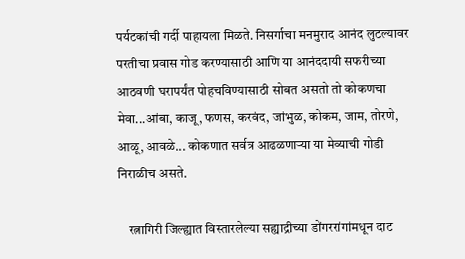पर्यटकांची गर्दी पाहायला मिळते. निसर्गाचा मनमुराद आनंद लुटल्यावर परतीचा प्रवास गोड करण्यासाठी आणि या आनंददायी सफरीच्या आठवणी घरापर्यंत पोहचविण्यासाठी सोबत असतो तो कोकणचा मेवा...आंबा, काजू, फणस, करवंद, जांभुळ, कोकम, जाम, तोरणे, आळू, आवळे... कोकणात सर्वत्र आढळणाऱ्या या मेव्याची गोडी निराळीच असते.

    रत्नागिरी जिल्ह्यात विस्तारलेल्या सह्याद्रीच्या डोंगररांगांमधून दाट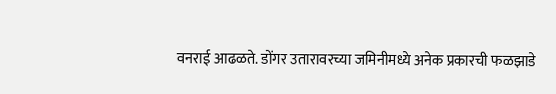वनराई आढळते. डोंगर उतारावरच्या जमिनीमध्ये अनेक प्रकारची फळझाडे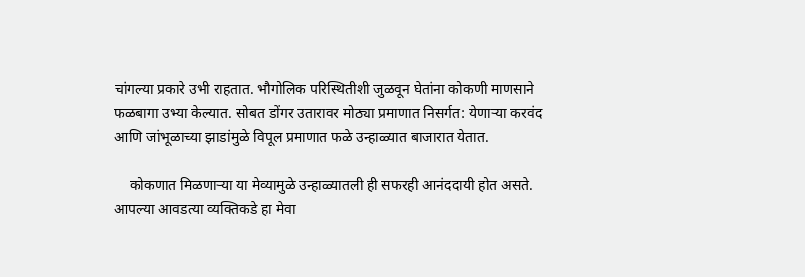चांगल्या प्रकारे उभी राहतात. भौगोलिक परिस्थितीशी जुळवून घेतांना कोकणी माणसाने फळबागा उभ्या केल्यात. सोबत डोंगर उतारावर मोठ्या प्रमाणात निसर्गत: येणाऱ्या करवंद आणि जांभूळाच्या झाडांमुळे विपूल प्रमाणात फळे उन्हाळ्यात बाजारात येतात.

    कोकणात मिळणाऱ्या या मेव्यामुळे उन्हाळ्यातली ही सफरही आनंददायी होत असते. आपल्या आवडत्या व्यक्तिकडे हा मेवा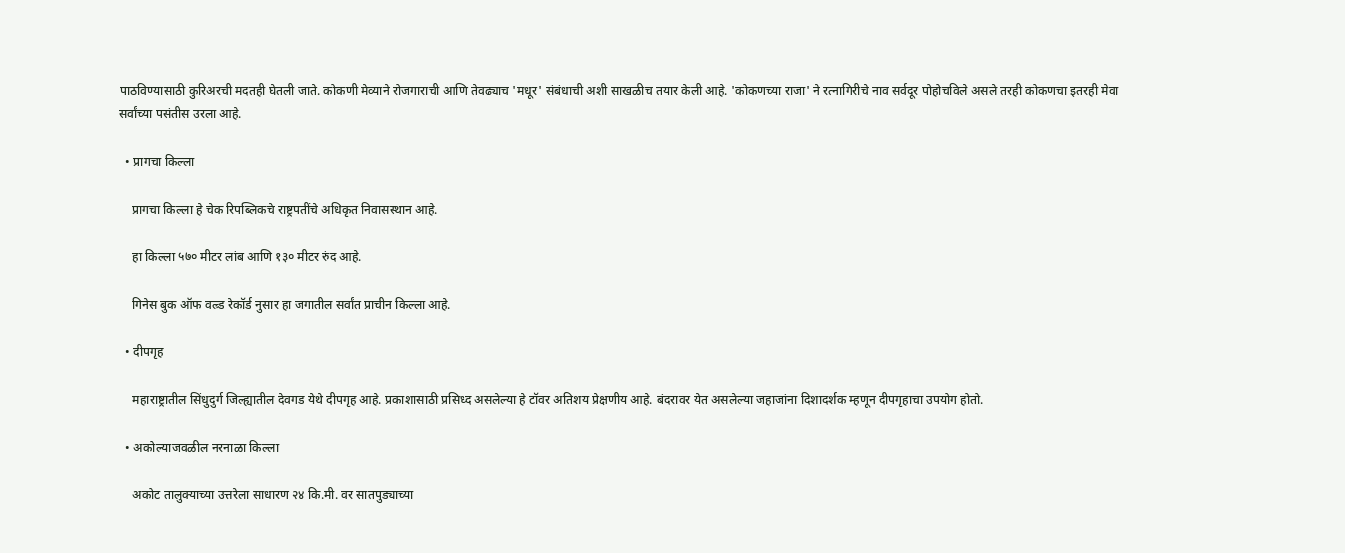पाठविण्यासाठी कुरिअरची मदतही घेतली जाते. कोकणी मेव्याने रोजगाराची आणि तेवढ्याच 'मधूर' संबंधाची अशी साखळीच तयार केली आहे. 'कोकणच्या राजा' ने रत्नागिरीचे नाव सर्वदूर पोहोचविले असले तरही कोकणचा इतरही मेवा सर्वांच्या पसंतीस उरला आहे.

  • प्रागचा किल्ला

    प्रागचा किल्ला हे चेक रिपब्लिकचे राष्ट्रपतींचे अधिकृत निवासस्थान आहे.

    हा किल्ला ५७० मीटर लांब आणि १३० मीटर रुंद आहे.

    गिनेस बुक ऑफ वल्र्ड रेकॉर्ड नुसार हा जगातील सर्वांत प्राचीन किल्ला आहे.

  • दीपगृह

    महाराष्ट्रातील सिंधुदुर्ग जिल्ह्यातील देवगड येथे दीपगृह आहे. प्रकाशासाठी प्रसिध्द असलेल्या हे टॉवर अतिशय प्रेक्षणीय आहे. बंदरावर येत असलेल्या जहाजांना दिशादर्शक म्हणून दीपगृहाचा उपयोग होतो.

  • अकोल्याजवळील नरनाळा किल्ला

    अकोट तालुक्याच्या उत्तरेला साधारण २४ कि.मी. वर सातपुड्याच्या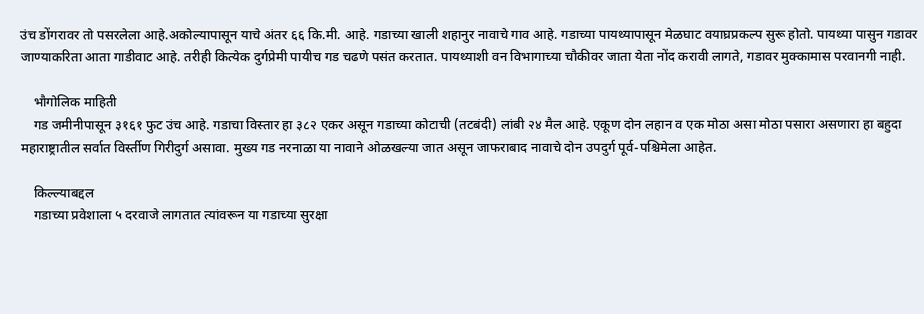उंच डोंगरावर तो पसरलेला आहे.अकोल्यापासून याचे अंतर ६६ कि.मी. आहे. गडाच्या खाली शहानुर नावाचे गाव आहे. गडाच्या पायथ्यापासून मेळघाट वयाघ्रप्रकल्प सुरू होतो. पायथ्या पासुन गडावर जाण्याकरिता आता गाडीवाट आहे. तरीही कित्येक दुर्गप्रेमी पायीच गड चढणे पसंत करतात. पायथ्याशी वन विभागाच्या चौकीवर जाता येता नोंद करावी लागते, गडावर मुक्कामास परवानगी नाही.

    भौगोलिक माहिती
    गड जमीनीपासून ३१६१ फुट उंच आहे. गडाचा विस्तार हा ३८२ एकर असून गडाच्या कोटाची (तटबंदी) लांबी २४ मैल आहे. एकूण दोन लहान व एक मोठा असा मोठा पसारा असणारा हा बहुदा महाराष्ट्रातील सर्वात विर्स्तीण गिरीदुर्ग असावा. मुख्य गड नरनाळा या नावाने ओळखल्या जात असून जाफराबाद नावाचे दोन उपदुर्ग पूर्व-पश्चिमेला आहेत.

    किल्ल्याबद्दल
    गडाच्या प्रवेशाला ५ दरवाजे लागतात त्यांवरून या गडाच्या सुरक्षा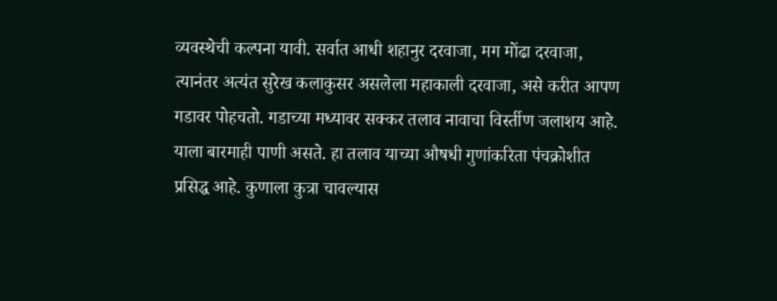व्यवस्थेची कल्पना यावी. सर्वात आधी शहानुर दरवाजा, मग मोंढा दरवाजा, त्यानंतर अत्यंत सुरेख कलाकुसर असलेला महाकाली दरवाजा, असे करीत आपण गडावर पोहचतो. गडाच्या मध्यावर सक्कर तलाव नावाचा विर्स्तीण जलाशय आहे. याला बारमाही पाणी असते. हा तलाव याच्या औषधी गुणांकरिता पंचक्रोशीत प्रसिद्ध आहे. कुणाला कुत्रा चावल्यास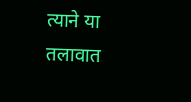त्याने या तलावात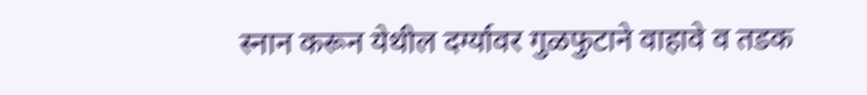स्नान करून येथील दर्ग्यावर गुळफुटाने वाहावे व तडक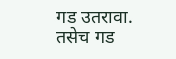गड उतरावा. तसेच गड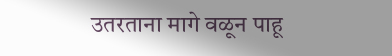उतरताना मागे वळून पाहू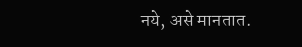नये, असे मानतात.